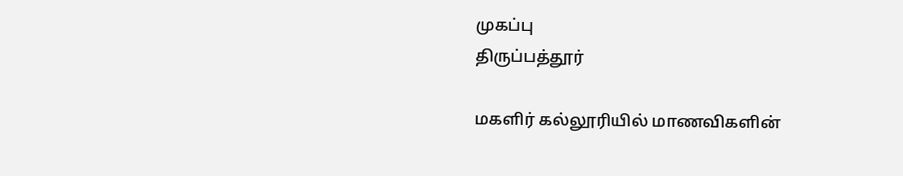முகப்பு
திருப்பத்தூர்

மகளிர் கல்லூரியில் மாணவிகளின்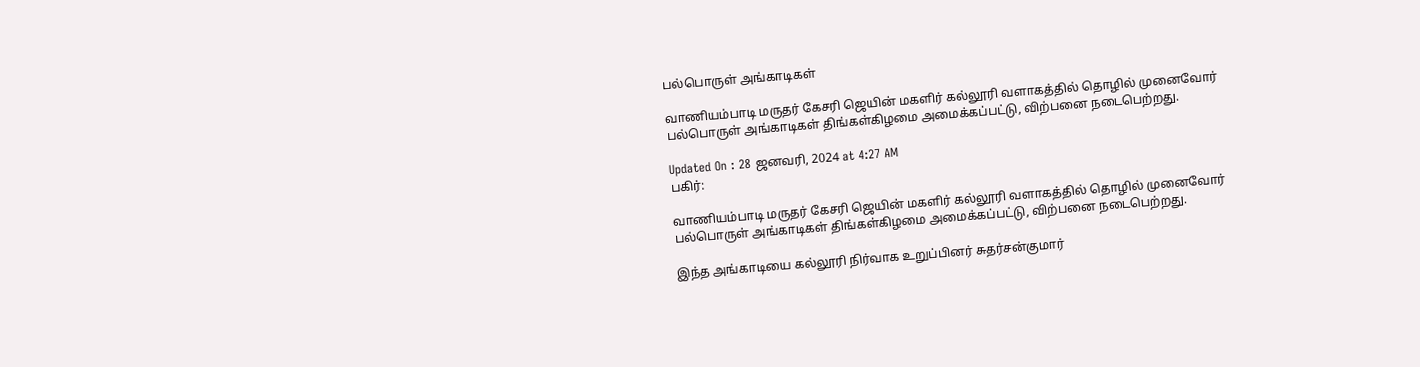பல்பொருள் அங்காடிகள்

வாணியம்பாடி மருதர் கேசரி ஜெயின் மகளிர் கல்லூரி வளாகத்தில் தொழில் முனைவோர் பல்பொருள் அங்காடிகள் திங்கள்கிழமை அமைக்கப்பட்டு, விற்பனை நடைபெற்றது.

Updated On : 28 ஜனவரி, 2024 at 4:27 AM
பகிர்:

வாணியம்பாடி மருதர் கேசரி ஜெயின் மகளிர் கல்லூரி வளாகத்தில் தொழில் முனைவோர் பல்பொருள் அங்காடிகள் திங்கள்கிழமை அமைக்கப்பட்டு, விற்பனை நடைபெற்றது.

இந்த அங்காடியை கல்லூரி நிர்வாக உறுப்பினர் சுதர்சன்குமார்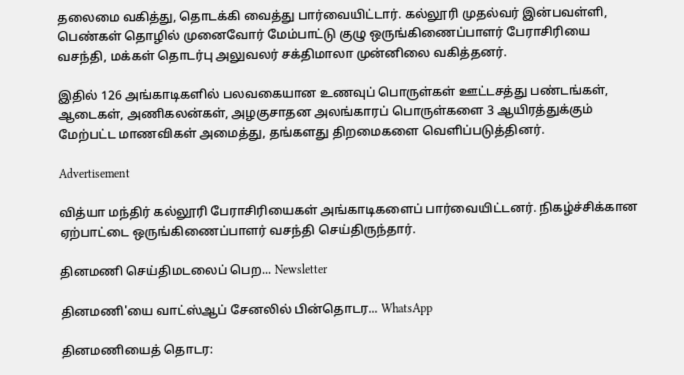தலைமை வகித்து, தொடக்கி வைத்து பார்வையிட்டார். கல்லூரி முதல்வர் இன்பவள்ளி, பெண்கள் தொழில் முனைவோர் மேம்பாட்டு குழு ஒருங்கிணைப்பாளர் பேராசிரியை வசந்தி, மக்கள் தொடர்பு அலுவலர் சக்திமாலா முன்னிலை வகித்தனர்.

இதில் 126 அங்காடிகளில் பலவகையான உணவுப் பொருள்கள் ஊட்டசத்து பண்டங்கள், ஆடைகள், அணிகலன்கள், அழகுசாதன அலங்காரப் பொருள்களை 3 ஆயிரத்துக்கும் மேற்பட்ட மாணவிகள் அமைத்து, தங்களது திறமைகளை வெளிப்படுத்தினர்.

Advertisement

வித்யா மந்திர் கல்லூரி பேராசிரியைகள் அங்காடிகளைப் பார்வையிட்டனர். நிகழ்ச்சிக்கான ஏற்பாட்டை ஒருங்கிணைப்பாளர் வசந்தி செய்திருந்தார்.

தினமணி செய்திமடலைப் பெற... Newsletter

தினமணி'யை வாட்ஸ்ஆப் சேனலில் பின்தொடர... WhatsApp

தினமணியைத் தொடர: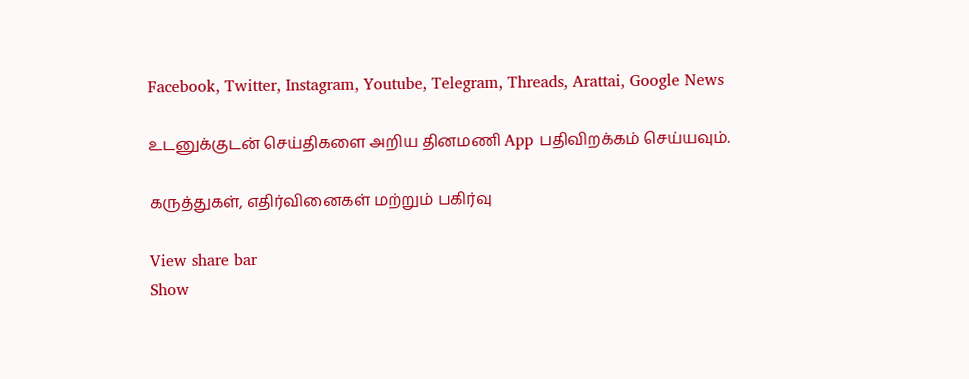Facebook, Twitter, Instagram, Youtube, Telegram, Threads, Arattai, Google News

உடனுக்குடன் செய்திகளை அறிய தினமணி App பதிவிறக்கம் செய்யவும்.

கருத்துகள், எதிர்வினைகள் மற்றும் பகிர்வு

View share bar
Show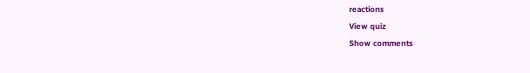reactions
View quiz
Show comments